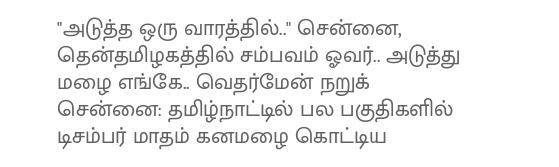"அடுத்த ஒரு வாரத்தில்.." சென்னை, தென்தமிழகத்தில் சம்பவம் ஓவர்.. அடுத்து மழை எங்கே.. வெதர்மேன் நறுக்
சென்னை: தமிழ்நாட்டில் பல பகுதிகளில் டிசம்பர் மாதம் கனமழை கொட்டிய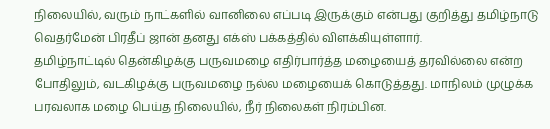நிலையில், வரும் நாட்களில் வானிலை எப்படி இருக்கும் என்பது குறித்து தமிழ்நாடு வெதர்மேன் பிரதீப் ஜான் தனது எக்ஸ் பக்கத்தில் விளக்கியுள்ளார்.
தமிழ்நாட்டில் தென்கிழக்கு பருவமழை எதிர்பார்த்த மழையைத் தரவில்லை என்ற போதிலும், வடகிழக்கு பருவமழை நல்ல மழையைக் கொடுத்தது. மாநிலம் முழுக்க பரவலாக மழை பெய்த நிலையில், நீர் நிலைகள் நிரம்பின.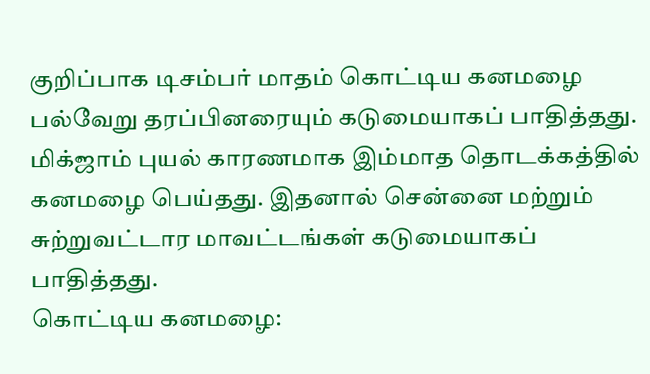குறிப்பாக டிசம்பர் மாதம் கொட்டிய கனமழை பல்வேறு தரப்பினரையும் கடுமையாகப் பாதித்தது. மிக்ஜாம் புயல் காரணமாக இம்மாத தொடக்கத்தில் கனமழை பெய்தது. இதனால் சென்னை மற்றும் சுற்றுவட்டார மாவட்டங்கள் கடுமையாகப் பாதித்தது.
கொட்டிய கனமழை: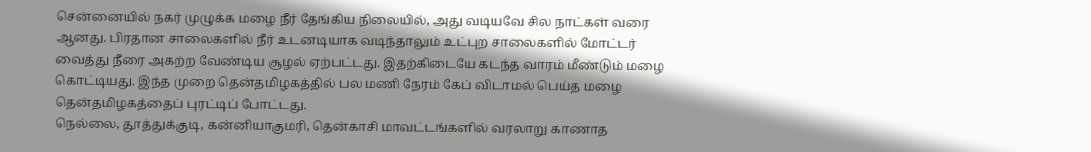சென்னையில் நகர் முழுக்க மழை நீர் தேங்கிய நிலையில், அது வடியவே சில நாட்கள் வரை ஆனது. பிரதான சாலைகளில் நீர் உடனடியாக வடிந்தாலும் உட்புற சாலைகளில் மோட்டர் வைத்து நீரை அகற்ற வேண்டிய சூழல் ஏற்பட்டது. இதற்கிடையே கடந்த வாரம் மீண்டும் மழை கொட்டியது. இந்த முறை தென்தமிழகத்தில் பல மணி நேரம் கேப் விடாமல் பெய்த மழை தென்தமிழகத்தைப் புரட்டிப் போட்டது.
நெல்லை, தூத்துக்குடி, கன்னியாகுமரி, தென்காசி மாவட்டங்களில் வரலாறு காணாத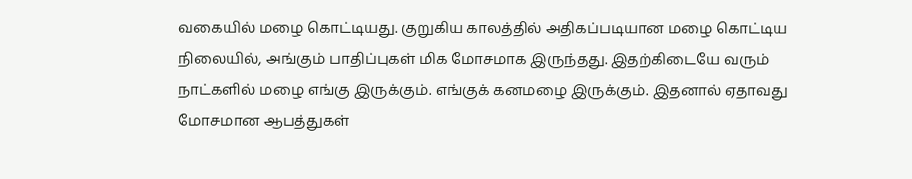வகையில் மழை கொட்டியது. குறுகிய காலத்தில் அதிகப்படியான மழை கொட்டிய நிலையில், அங்கும் பாதிப்புகள் மிக மோசமாக இருந்தது. இதற்கிடையே வரும் நாட்களில் மழை எங்கு இருக்கும். எங்குக் கனமழை இருக்கும். இதனால் ஏதாவது மோசமான ஆபத்துகள்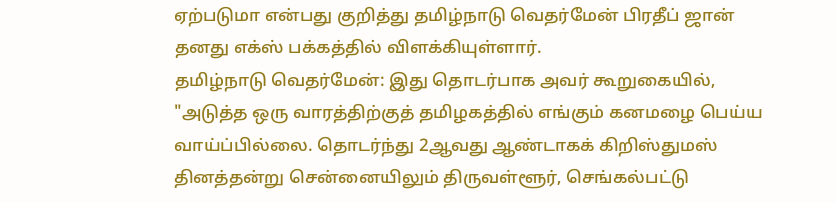ஏற்படுமா என்பது குறித்து தமிழ்நாடு வெதர்மேன் பிரதீப் ஜான் தனது எக்ஸ் பக்கத்தில் விளக்கியுள்ளார்.
தமிழ்நாடு வெதர்மேன்: இது தொடர்பாக அவர் கூறுகையில், "அடுத்த ஒரு வாரத்திற்குத் தமிழகத்தில் எங்கும் கனமழை பெய்ய வாய்ப்பில்லை. தொடர்ந்து 2ஆவது ஆண்டாகக் கிறிஸ்துமஸ் தினத்தன்று சென்னையிலும் திருவள்ளூர், செங்கல்பட்டு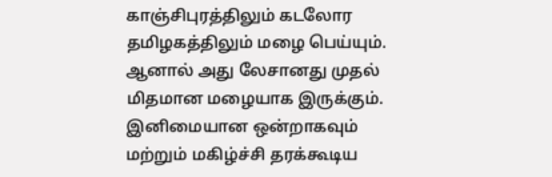காஞ்சிபுரத்திலும் கடலோர தமிழகத்திலும் மழை பெய்யும். ஆனால் அது லேசானது முதல் மிதமான மழையாக இருக்கும். இனிமையான ஒன்றாகவும் மற்றும் மகிழ்ச்சி தரக்கூடிய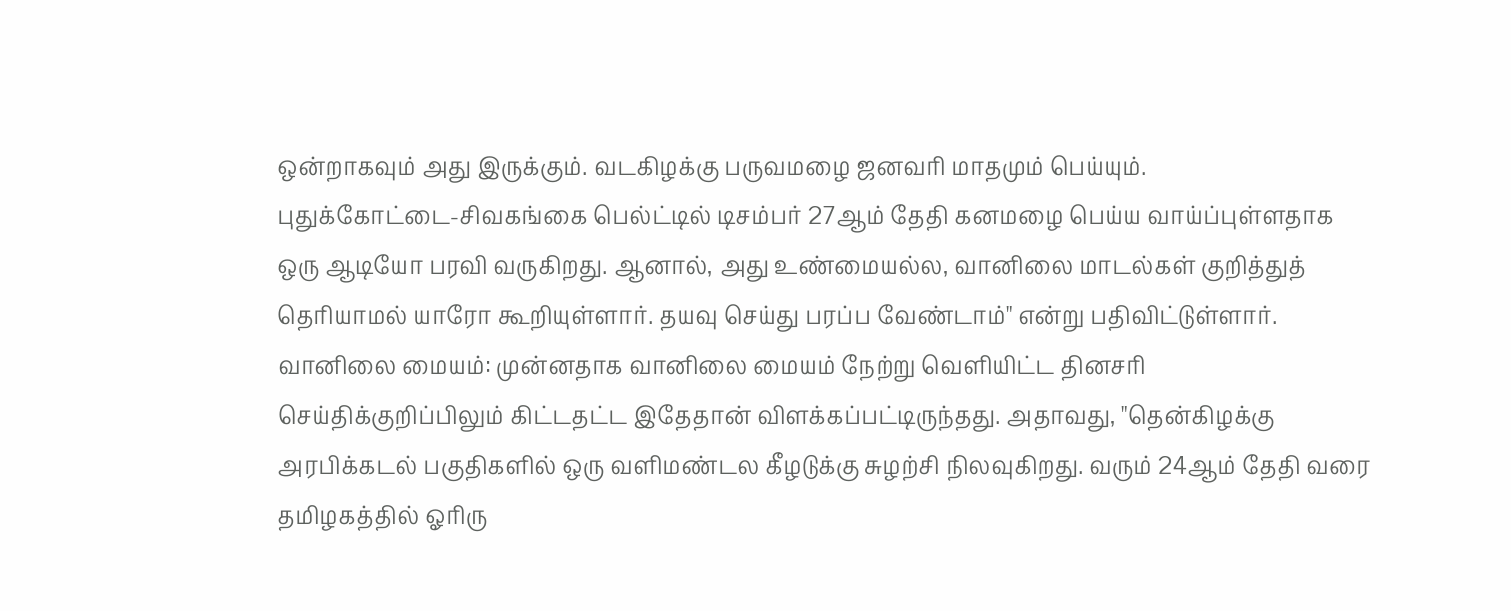ஒன்றாகவும் அது இருக்கும். வடகிழக்கு பருவமழை ஜனவரி மாதமும் பெய்யும்.
புதுக்கோட்டை-சிவகங்கை பெல்ட்டில் டிசம்பர் 27ஆம் தேதி கனமழை பெய்ய வாய்ப்புள்ளதாக ஒரு ஆடியோ பரவி வருகிறது. ஆனால், அது உண்மையல்ல, வானிலை மாடல்கள் குறித்துத் தெரியாமல் யாரோ கூறியுள்ளார். தயவு செய்து பரப்ப வேண்டாம்" என்று பதிவிட்டுள்ளார்.
வானிலை மையம்: முன்னதாக வானிலை மையம் நேற்று வெளியிட்ட தினசரி செய்திக்குறிப்பிலும் கிட்டதட்ட இதேதான் விளக்கப்பட்டிருந்தது. அதாவது, "தென்கிழக்கு அரபிக்கடல் பகுதிகளில் ஒரு வளிமண்டல கீழடுக்கு சுழற்சி நிலவுகிறது. வரும் 24ஆம் தேதி வரை தமிழகத்தில் ஓரிரு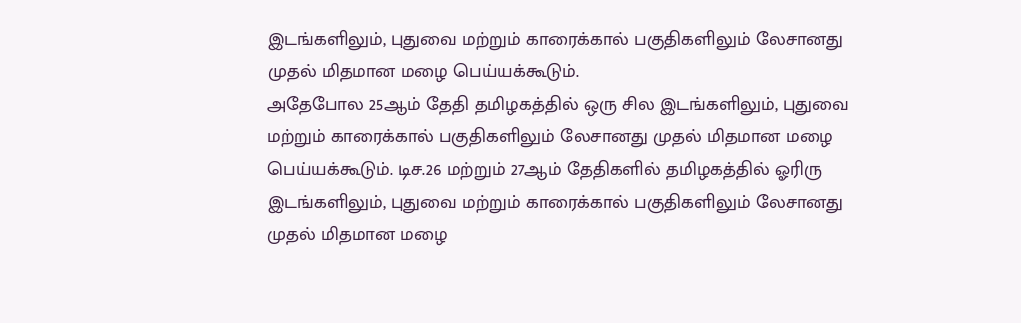இடங்களிலும், புதுவை மற்றும் காரைக்கால் பகுதிகளிலும் லேசானது முதல் மிதமான மழை பெய்யக்கூடும்.
அதேபோல 25ஆம் தேதி தமிழகத்தில் ஒரு சில இடங்களிலும், புதுவை மற்றும் காரைக்கால் பகுதிகளிலும் லேசானது முதல் மிதமான மழை பெய்யக்கூடும். டிச.26 மற்றும் 27ஆம் தேதிகளில் தமிழகத்தில் ஓரிரு இடங்களிலும், புதுவை மற்றும் காரைக்கால் பகுதிகளிலும் லேசானது முதல் மிதமான மழை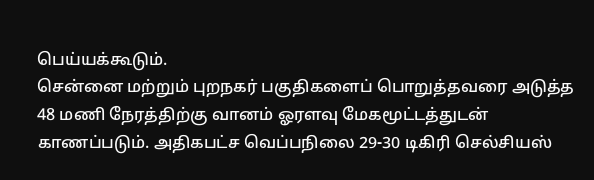பெய்யக்கூடும்.
சென்னை மற்றும் புறநகர் பகுதிகளைப் பொறுத்தவரை அடுத்த 48 மணி நேரத்திற்கு வானம் ஓரளவு மேகமூட்டத்துடன் காணப்படும். அதிகபட்ச வெப்பநிலை 29-30 டிகிரி செல்சியஸ்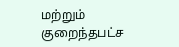மற்றும் குறைந்தபட்ச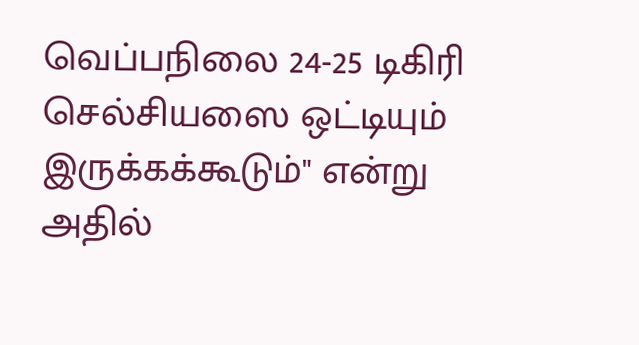வெப்பநிலை 24-25 டிகிரி செல்சியஸை ஒட்டியும் இருக்கக்கூடும்" என்று அதில்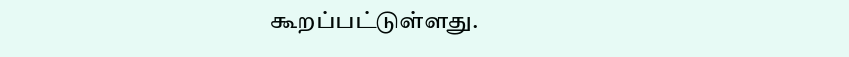கூறப்பட்டுள்ளது.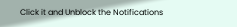Click it and Unblock the Notifications